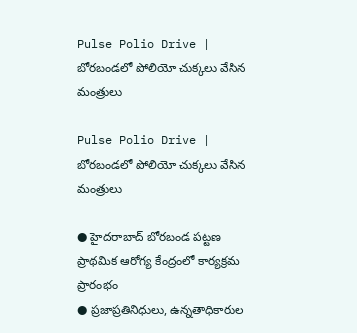Pulse Polio Drive | బోరబండలో పోలియో చుక్కలు వేసిన మంత్రులు

Pulse Polio Drive | బోరబండలో పోలియో చుక్కలు వేసిన మంత్రులు

● హైదరాబాద్‌ బోరబండ పట్టణ ప్రాథమిక ఆరోగ్య కేంద్రంలో కార్యక్రమ ప్రారంభం
● ప్రజాప్రతినిధులు, ఉన్నతాధికారుల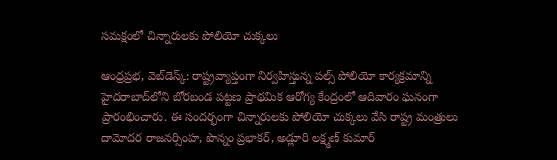సమక్షంలో చిన్నారులకు పోలియో చుక్కలు

ఆంధ్రప్రభ, వెబ్‌డెస్క్: రాష్ట్రవ్యాప్తంగా నిర్వహిస్తున్న పల్స్ పోలియో కార్యక్రమాన్ని హైదరాబాద్‌లోని బోరబండ పట్టణ ప్రాథమిక ఆరోగ్య కేంద్రంలో ఆదివారం ఘనంగా ప్రారంభించారు. ఈ సందర్భంగా చిన్నారులకు పోలియో చుక్కలు వేసి రాష్ట్ర మంత్రులు దామోదర రాజనర్సింహ, పొన్నం ప్ర‌భాక‌ర్‌, అడ్లూరి లక్ష్మణ్ కుమార్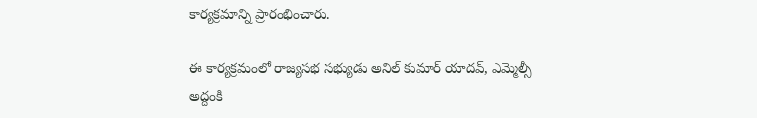కార్యక్రమాన్ని ప్రారంభించారు.

ఈ కార్యక్రమంలో రాజ్యసభ సభ్యుడు అనిల్ కుమార్ యాదవ్, ఎమ్మెల్సీ అద్దంకి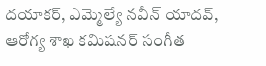దయాకర్, ఎమ్మెల్యే నవీన్ యాదవ్, ఆరోగ్య శాఖ కమిషనర్ సంగీత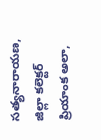సత్యనారాయణ, జిల్లా కలెక్టర్ ప్రియాంక అలా,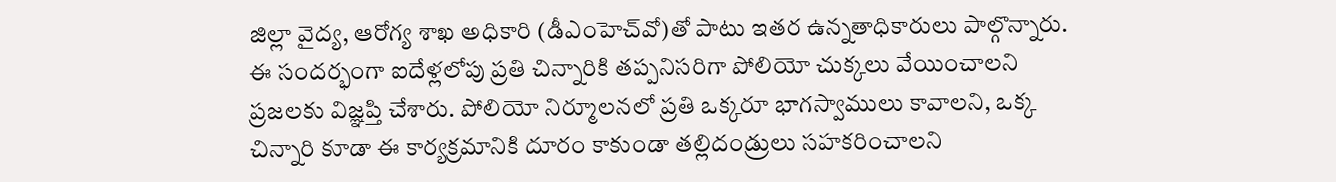జిల్లా వైద్య, ఆరోగ్య శాఖ అధికారి (డీఎంహెచ్‌వో)తో పాటు ఇతర ఉన్నతాధికారులు పాల్గొన్నారు. ఈ సందర్భంగా ఐదేళ్లలోపు ప్రతి చిన్నారికి తప్పనిసరిగా పోలియో చుక్కలు వేయించాలని ప్రజలకు విజ్ఞప్తి చేశారు. పోలియో నిర్మూలనలో ప్రతి ఒక్కరూ భాగస్వాములు కావాలని, ఒక్క చిన్నారి కూడా ఈ కార్యక్రమానికి దూరం కాకుండా తల్లిదండ్రులు సహకరించాలని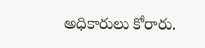అధికారులు కోరారు.